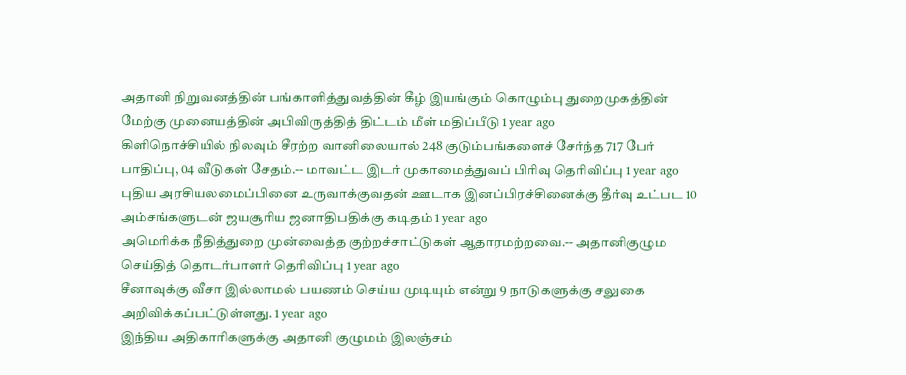அதானி நிறுவனத்தின் பங்காளித்துவத்தின் கீழ் இயங்கும் கொழும்பு துறைமுகத்தின் மேற்கு முனையத்தின் அபிவிருத்தித் திட்டம் மீள் மதிப்பீடு 1 year ago
கிளிநொச்சியில் நிலவும் சீரற்ற வானிலையால் 248 குடும்பங்களைச் சேர்ந்த 717 பேர் பாதிப்பு, 04 வீடுகள் சேதம்.-- மாவட்ட இடர் முகாமைத்துவப் பிரிவு தெரிவிப்பு 1 year ago
புதிய அரசியலமைப்பினை உருவாக்குவதன் ஊடாக இனப்பிரச்சினைக்கு தீர்வு உட்பட 10 அம்சங்களுடன் ஜயசூரிய ஜனாதிபதிக்கு கடிதம் 1 year ago
அமெரிக்க நீதித்துறை முன்வைத்த குற்றச்சாட்டுகள் ஆதாரமற்றவை.-- அதானிகுழும செய்தித் தொடர்பாளர் தெரிவிப்பு 1 year ago
சீனாவுக்கு வீசா இல்லாமல் பயணம் செய்ய முடியும் என்று 9 நாடுகளுக்கு சலுகை அறிவிக்கப்பட்டுள்ளது. 1 year ago
இந்திய அதிகாரிகளுக்கு அதானி குழுமம் இலஞ்சம்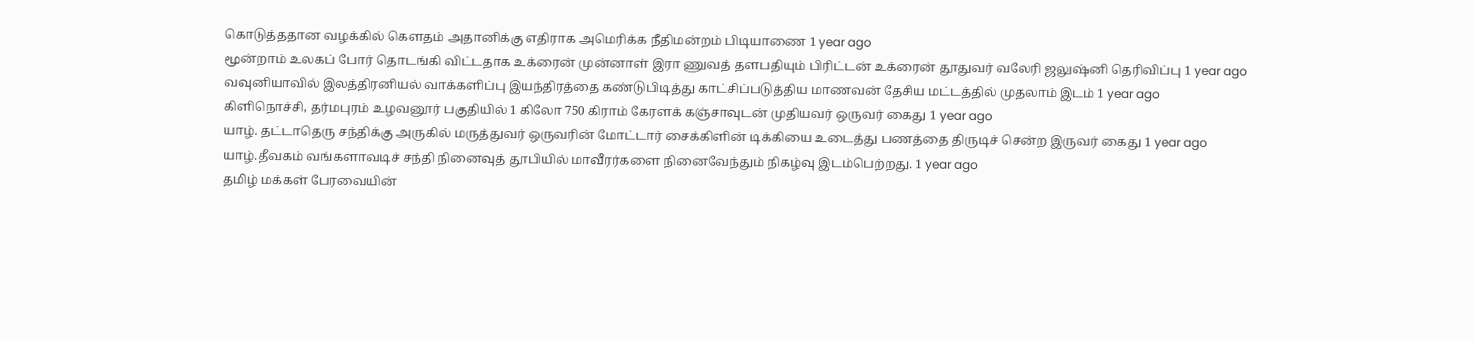கொடுத்ததான வழக்கில் கௌதம் அதானிக்கு எதிராக அமெரிக்க நீதிமன்றம் பிடியாணை 1 year ago
மூன்றாம் உலகப் போர் தொடங்கி விட்டதாக உக்ரைன் முன்னாள் இரா ணுவத் தளபதியும் பிரிட்டன் உக்ரைன் தூதுவர் வலேரி ஜலுஷ்னி தெரிவிப்பு 1 year ago
வவுனியாவில் இலத்திரனியல் வாக்களிப்பு இயந்திரத்தை கண்டுபிடித்து காட்சிப்படுத்திய மாணவன் தேசிய மட்டத்தில் முதலாம் இடம் 1 year ago
கிளிநொச்சி, தர்மபுரம் உழவனூர் பகுதியில் 1 கிலோ 750 கிராம் கேரளக் கஞ்சாவுடன் முதியவர் ஒருவர் கைது 1 year ago
யாழ். தட்டாதெரு சந்திக்கு அருகில் மருத்துவர் ஒருவரின் மோட்டார் சைக்கிளின் டிக்கியை உடைத்து பணத்தை திருடிச் சென்ற இருவர் கைது 1 year ago
யாழ்.தீவகம் வங்களாவடிச் சந்தி நினைவுத் தூபியில் மாவீரர்களை நினைவேந்தும் நிகழ்வு இடம்பெற்றது. 1 year ago
தமிழ் மக்கள் பேரவையின்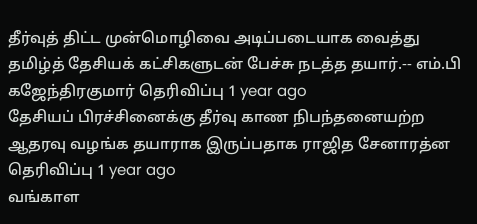தீர்வுத் திட்ட முன்மொழிவை அடிப்படையாக வைத்து தமிழ்த் தேசியக் கட்சிகளுடன் பேச்சு நடத்த தயார்.-- எம்.பி கஜேந்திரகுமார் தெரிவிப்பு 1 year ago
தேசியப் பிரச்சினைக்கு தீர்வு காண நிபந்தனையற்ற ஆதரவு வழங்க தயாராக இருப்பதாக ராஜித சேனாரத்ன தெரிவிப்பு 1 year ago
வங்காள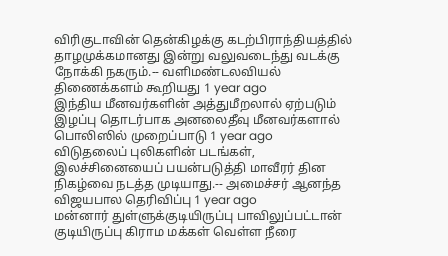விரிகுடாவின் தென்கிழக்கு கடற்பிராந்தியத்தில் தாழமுக்கமானது இன்று வலுவடைந்து வடக்கு நோக்கி நகரும்.-- வளிமண்டலவியல் திணைக்களம் கூறியது 1 year ago
இந்திய மீனவர்களின் அத்துமீறலால் ஏற்படும் இழப்பு தொடர்பாக அனலைதீவு மீனவர்களால் பொலிஸில் முறைப்பாடு 1 year ago
விடுதலைப் புலிகளின் படங்கள், இலச்சினையைப் பயன்படுத்தி மாவீரர் தின நிகழ்வை நடத்த முடியாது.-- அமைச்சர் ஆனந்த விஜயபால தெரிவிப்பு 1 year ago
மன்னார் துள்ளுக்குடியிருப்பு பாவிலுப்பட்டான் குடியிருப்பு கிராம மக்கள் வெள்ள நீரை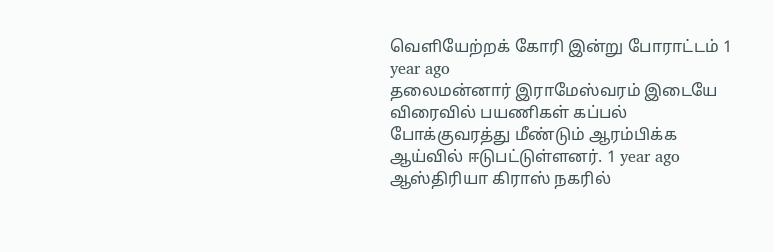வெளியேற்றக் கோரி இன்று போராட்டம் 1 year ago
தலைமன்னார் இராமேஸ்வரம் இடையே விரைவில் பயணிகள் கப்பல் போக்குவரத்து மீண்டும் ஆரம்பிக்க ஆய்வில் ஈடுபட்டுள்ளனர். 1 year ago
ஆஸ்திரியா கிராஸ் நகரில்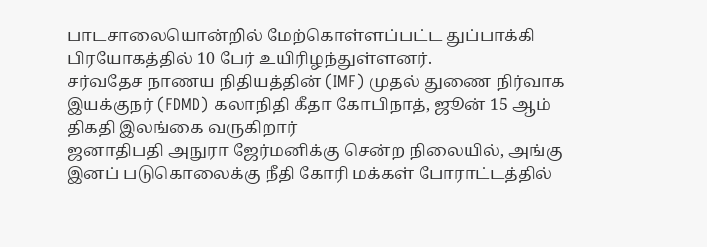பாடசாலையொன்றில் மேற்கொள்ளப்பட்ட துப்பாக்கி பிரயோகத்தில் 10 பேர் உயிரிழந்துள்ளனர்.
சர்வதேச நாணய நிதியத்தின் (IMF) முதல் துணை நிர்வாக இயக்குநர் (FDMD) கலாநிதி கீதா கோபிநாத், ஜூன் 15 ஆம் திகதி இலங்கை வருகிறார்
ஜனாதிபதி அநுரா ஜேர்மனிக்கு சென்ற நிலையில், அங்கு இனப் படுகொலைக்கு நீதி கோரி மக்கள் போராட்டத்தில்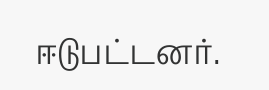ஈடுபட்டனர்.